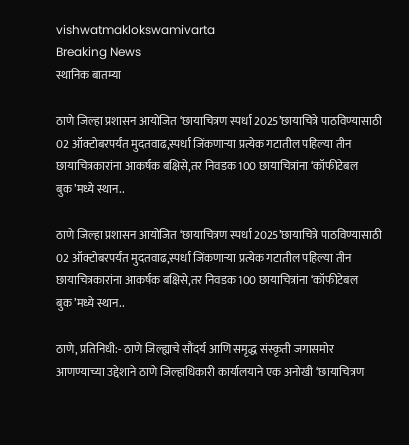vishwatmaklokswamivarta
Breaking News
स्थानिक बातम्या

ठाणे जिल्हा प्रशासन आयोजित ‘छायाचित्रण स्पर्धा 2025’छायाचित्रे पाठविण्यासाठी 02 ऑक्टोबरपर्यंत मुदतवाढ,स्पर्धा जिंकणाऱ्या प्रत्येक गटातील पहिल्या तीन छायाचित्रकारांना आकर्षक बक्षिसे,तर निवडक 100 छायाचित्रांना ‘कॉफीटेबल बुक’मध्ये स्थान..

ठाणे जिल्हा प्रशासन आयोजित ‘छायाचित्रण स्पर्धा 2025’छायाचित्रे पाठविण्यासाठी 02 ऑक्टोबरपर्यंत मुदतवाढ,स्पर्धा जिंकणाऱ्या प्रत्येक गटातील पहिल्या तीन छायाचित्रकारांना आकर्षक बक्षिसे,तर निवडक 100 छायाचित्रांना ‘कॉफीटेबल बुक’मध्ये स्थान..

ठाणे, प्रतिनिधी:- ठाणे जिल्ह्याचे सौंदर्य आणि समृद्ध संस्कृती जगासमोर आणण्याच्या उद्देशाने ठाणे जिल्हाधिकारी कार्यालयाने एक अनोखी ‘छायाचित्रण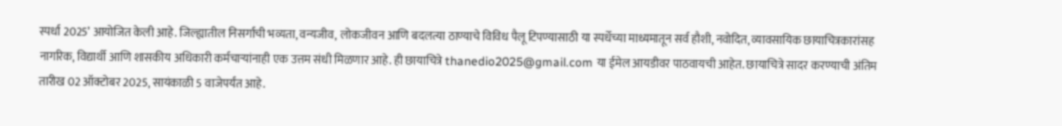स्पर्धा 2025’ आयोजित केली आहे. जिल्ह्यातील निसर्गाची भव्यता, वन्यजीव, लोकजीवन आणि बदलत्या ठाण्याचे विविध पैलू टिपण्यासाठी या स्पर्धेच्या माध्यमातून सर्व हौशी, नवोदित, व्यावसायिक छायाचित्रकारांसह नागरिक, विद्यार्थी आणि शासकीय अधिकारी कर्मचाऱ्यांनाही एक उत्तम संधी मिळणार आहे. ही छायाचित्रे thanedio2025@gmail.com या ईमेल आयडीवर पाठवायची आहेत. छायाचित्रे सादर करण्याची अंतिम तारीख 02 ऑक्टोबर 2025, सायंकाळी 5 वाजेपर्यंत आहे.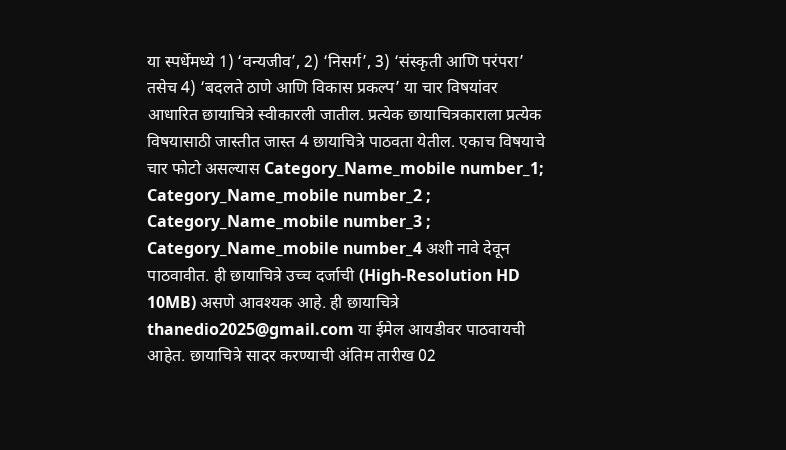या स्पर्धेमध्ये 1) ‘वन्यजीव’, 2) ‘निसर्ग’, 3) ‘संस्कृती आणि परंपरा’ तसेच 4) ‘बदलते ठाणे आणि विकास प्रकल्प’ या चार विषयांवर आधारित छायाचित्रे स्वीकारली जातील. प्रत्येक छायाचित्रकाराला प्रत्येक विषयासाठी जास्तीत जास्त 4 छायाचित्रे पाठवता येतील. एकाच विषयाचे चार फोटो असल्यास Category_Name_mobile number_1; Category_Name_mobile number_2 ; Category_Name_mobile number_3 ; Category_Name_mobile number_4 अशी नावे देवून पाठवावीत. ही छायाचित्रे उच्च दर्जाची (High-Resolution HD 10MB) असणे आवश्यक आहे. ही छायाचित्रे thanedio2025@gmail.com या ईमेल आयडीवर पाठवायची आहेत. छायाचित्रे सादर करण्याची अंतिम तारीख 02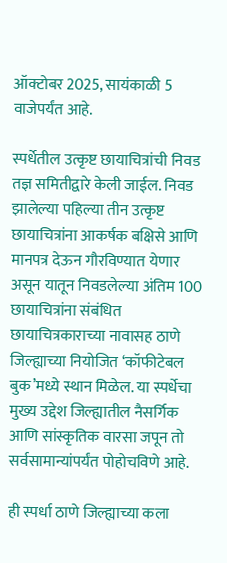ऑक्टोबर 2025, सायंकाळी 5 वाजेपर्यंत आहे.

स्पर्धेतील उत्कृष्ट छायाचित्रांची निवड तज्ञ समितीद्वारे केली जाईल. निवड झालेल्या पहिल्या तीन उत्कृष्ट छायाचित्रांना आकर्षक बक्षिसे आणि मानपत्र देऊन गौरविण्यात येणार असून यातून निवडलेल्या अंतिम 100 छायाचित्रांना संबंधित छायाचित्रकाराच्या नावासह ठाणे जिल्ह्याच्या नियोजित ‘कॉफीटेबल बुक’मध्ये स्थान मिळेल. या स्पर्धेचा मुख्य उद्देश जिल्ह्यातील नैसर्गिक आणि सांस्कृतिक वारसा जपून तो सर्वसामान्यांपर्यंत पोहोचविणे आहे.

ही स्पर्धा ठाणे जिल्ह्याच्या कला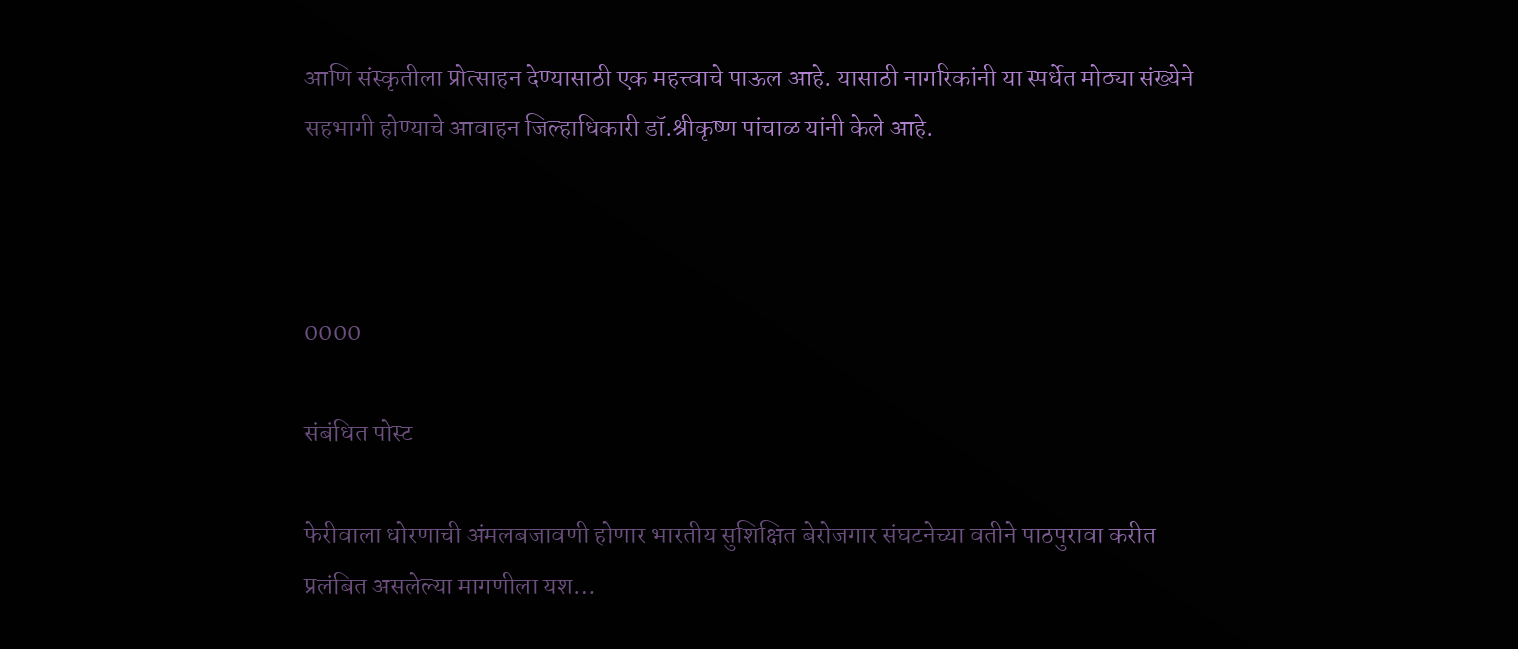आणि संस्कृतीला प्रोत्साहन देण्यासाठी एक महत्त्वाचे पाऊल आहे. यासाठी नागरिकांनी या स्पर्धेत मोठ्या संख्येने सहभागी होण्याचे आवाहन जिल्हाधिकारी डॉ.श्रीकृष्ण पांचाळ यांनी केले आहे.



0000

संबंधित पोस्ट

फेरीवाला धोरणाची अंमलबजावणी होणार भारतीय सुशिक्षित बेरोजगार संघटनेच्या वतीने पाठपुरावा करीत प्रलंबित असलेल्या मागणीला यश…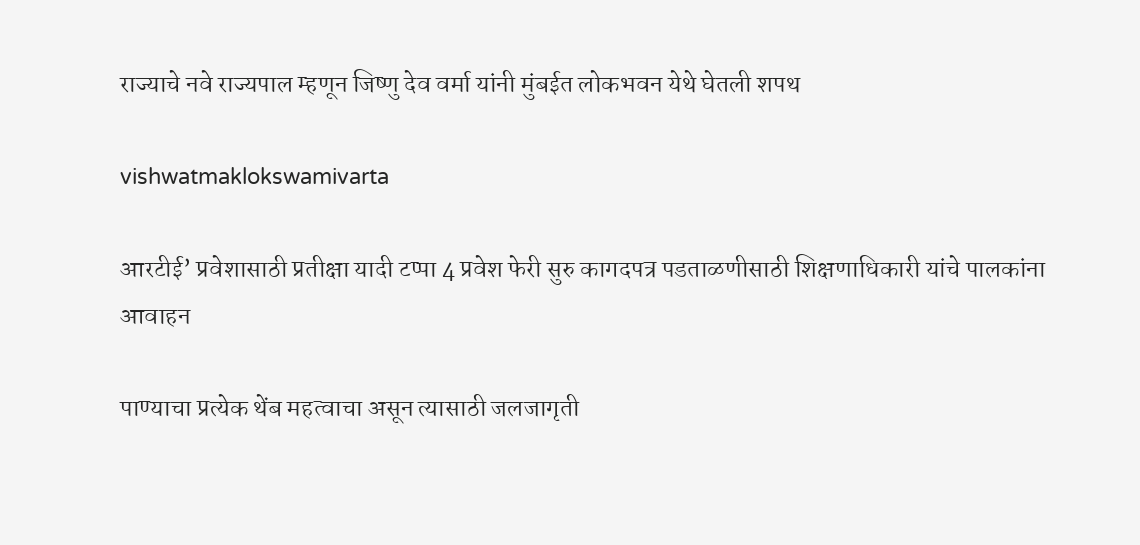राज्याचे नवे राज्यपाल म्हणून जिष्णु देव वर्मा यांनी मुंबईत लोकभवन येथे घेतली शपथ

vishwatmaklokswamivarta

आरटीई’ प्रवेशासाठी प्रतीक्षा यादी टप्पा 4 प्रवेश फेरी सुरु कागदपत्र पडताळणीसाठी शिक्षणाधिकारी यांचे पालकांना आवाहन

पाण्याचा प्रत्येक थेंब महत्वाचा असून त्यासाठी जलजागृती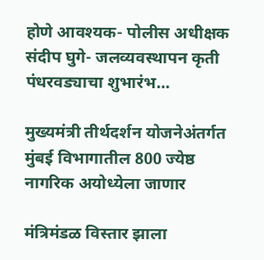होणे आवश्यक- पोलीस अधीक्षक संदीप घुगे- जलव्यवस्थापन कृती पंधरवड्याचा शुभारंभ…

मुख्यमंत्री तीर्थदर्शन योजनेअंतर्गत मुंबई विभागातील 800 ज्येष्ठ नागरिक अयोध्येला जाणार

मंत्रिमंडळ विस्तार झाला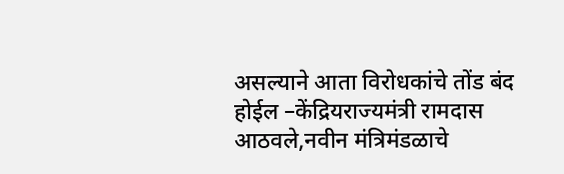असल्याने आता विरोधकांचे तोंड बंद होईल –केंद्रियराज्यमंत्री रामदास आठवले,नवीन मंत्रिमंडळाचे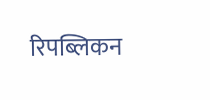रिपब्लिकन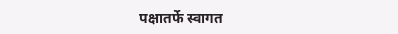पक्षातर्फे स्वागत